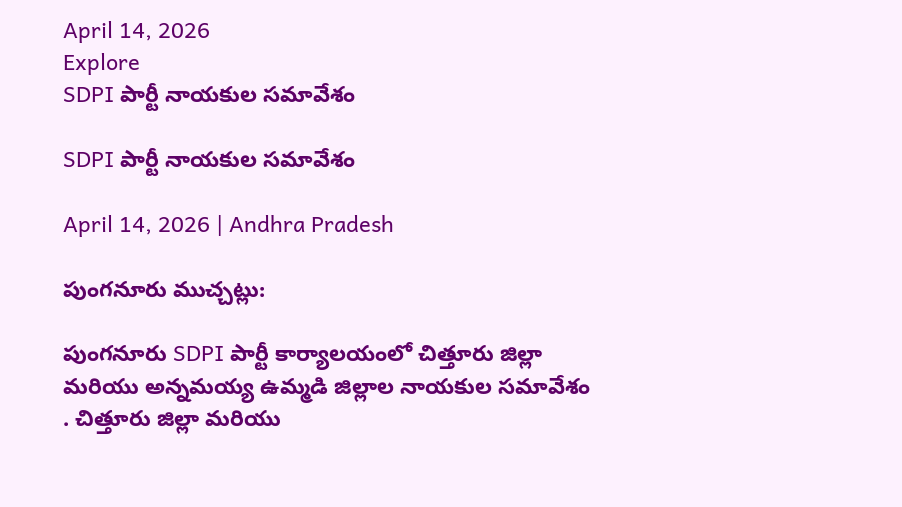April 14, 2026
Explore
SDPI పార్టీ నాయకుల సమావేశం

SDPI పార్టీ నాయకుల సమావేశం

April 14, 2026 | Andhra Pradesh

పుంగనూరు ముచ్చట్లు:

పుంగనూరు SDPI పార్టీ కార్యాలయంలో చిత్తూరు జిల్లా మరియు అన్నమయ్య ఉమ్మడి జిల్లాల నాయకుల సమావేశం . చిత్తూరు జిల్లా మరియు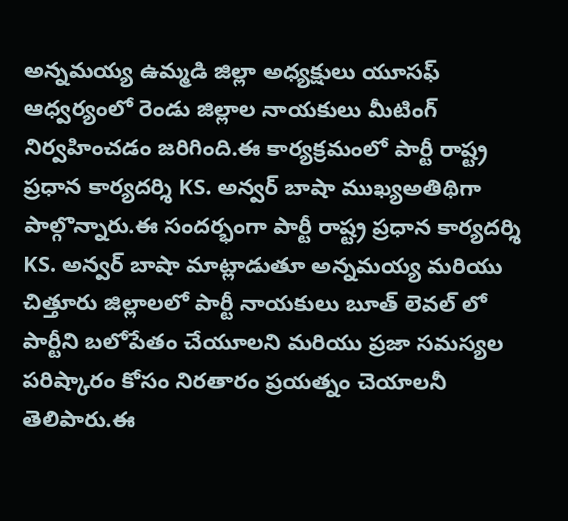అన్నమయ్య ఉమ్మడి జిల్లా అధ్యక్షులు యూసఫ్ ఆధ్వర్యంలో రెండు జిల్లాల నాయకులు మీటింగ్ నిర్వహించడం జరిగింది.ఈ కార్యక్రమంలో పార్టీ రాష్ట్ర ప్రధాన కార్యదర్శి KS. అన్వర్ బాషా ముఖ్యఅతిథిగా పాల్గొన్నారు.ఈ సందర్భంగా పార్టీ రాష్ట్ర ప్రధాన కార్యదర్శి KS. అన్వర్ బాషా మాట్లాడుతూ అన్నమయ్య మరియు చిత్తూరు జిల్లాలలో పార్టీ నాయకులు బూత్ లెవల్ లో పార్టీని బలోపేతం చేయూలని మరియు ప్రజా సమస్యల పరిష్కారం కోసం నిరతారం ప్రయత్నం చెయాలనీ తెలిపారు.ఈ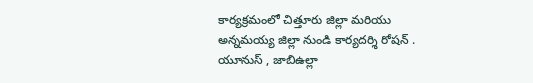కార్యక్రమంలో చిత్తూరు జిల్లా మరియు అన్నమయ్య జిల్లా నుండి కార్యదర్శి రోషన్ . యూనుస్ , జాబిఉల్లా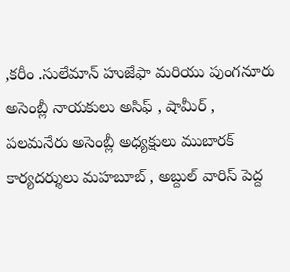,కరీం .సులేమాన్ హుజేఫా మరియు పుంగనూరు అసెంబ్లీ నాయకులు అసిఫ్ , షామీర్ , పలమనేరు అసెంబ్లీ అధ్యక్షులు ముబారక్ కార్యదర్శులు మహబూబ్ , అబ్దుల్ వారిస్ పెద్ద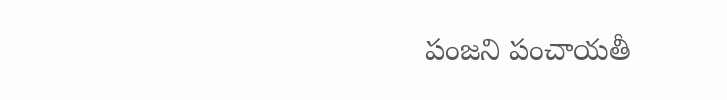పంజని పంచాయతీ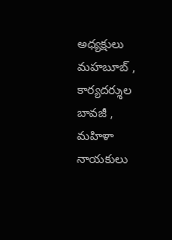అధ్యక్షులు మహబూబ్ , కార్యదర్శుల బావజీ , మహిళా నాయకులు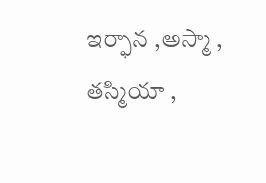ఇర్ఫాన ,అస్మా , తస్మియా ,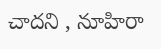చాదని , నూహిరా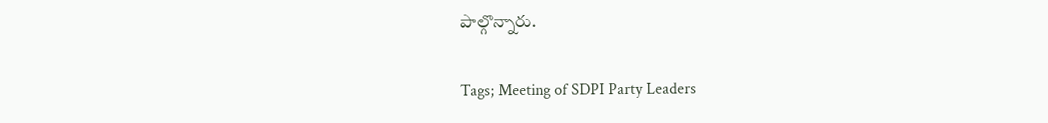పాల్గొన్నారు.

Tags; Meeting of SDPI Party Leaders